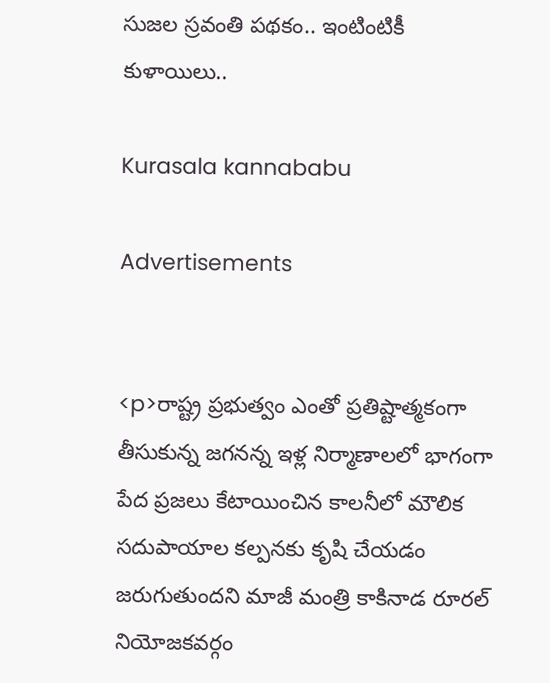సుజల స్రవంతి పథకం.. ఇంటింటికీ కుళాయిలు..

Kurasala kannababu

Advertisements


<p>రాష్ట్ర ప్రభుత్వం ఎంతో ప్రతిష్టాత్మకంగా తీసుకున్న జగనన్న ఇళ్ల నిర్మాణాలలో భాగంగా పేద ప్రజలు కేటాయించిన కాలనీలో మౌలిక సదుపాయాల కల్పనకు కృషి చేయడం జరుగుతుందని మాజీ మంత్రి కాకినాడ రూరల్ నియోజకవర్గం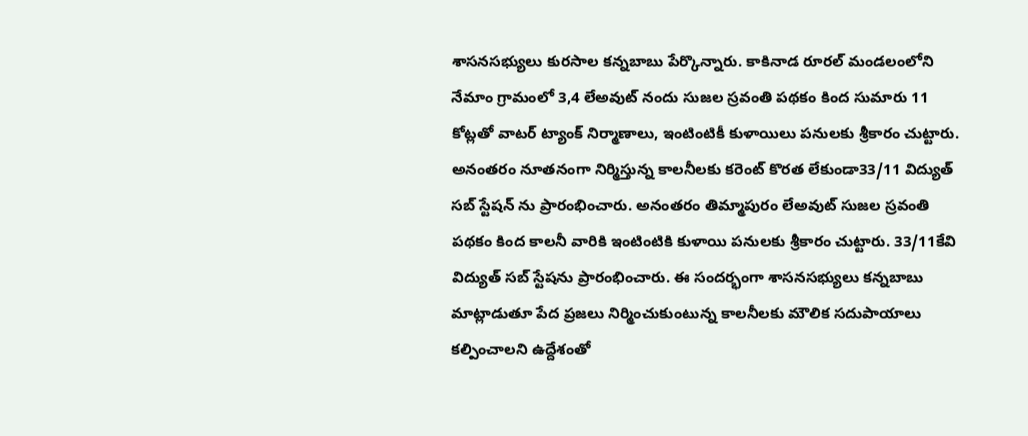శాసనసభ్యులు కురసాల కన్నబాబు పేర్కొన్నారు. కాకినాడ రూరల్ మండలంలోని నేమాం గ్రామంలో 3,4 లేఅవుట్ నందు సుజల స్రవంతి పథకం కింద సుమారు 11 కోట్లతో వాటర్ ట్యాంక్ నిర్మాణాలు, ఇంటింటికీ కుళాయిలు పనులకు శ్రీకారం చుట్టారు. అనంతరం నూతనంగా నిర్మిస్తున్న కాలనీలకు కరెంట్ కొరత లేకుండా33/11 విద్యుత్ సబ్ స్టేషన్ ను ప్రారంభించారు. అనంతరం తిమ్మాపురం లేఅవుట్ సుజల స్రవంతి పథకం కింద కాలనీ వారికి ఇంటింటికి కుళాయి పనులకు శ్రీకారం చుట్టారు. 33/11కేవి విద్యుత్ సబ్ స్టేషను ప్రారంభించారు. ఈ సందర్భంగా శాసనసభ్యులు కన్నబాబు మాట్లాడుతూ పేద ప్రజలు నిర్మించుకుంటున్న కాలనీలకు మౌలిక సదుపాయాలు కల్పించాలని ఉద్దేశంతో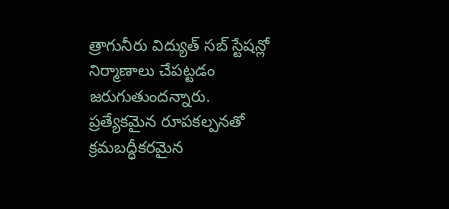త్రాగునీరు విద్యుత్ సబ్ స్టేషన్లో నిర్మాణాలు చేపట్టడం జరుగుతుందన్నారు. ప్రత్యేకమైన రూపకల్పనతో క్రమబద్ధీకరమైన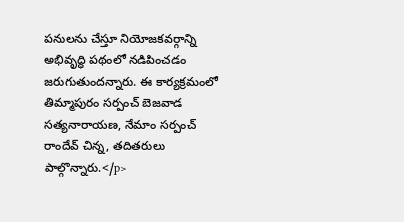పనులను చేస్తూ నియోజకవర్గాన్ని అభివృద్ధి పథంలో నడిపించడం జరుగుతుందన్నారు. ఈ కార్యక్రమంలో తిమ్మాపురం సర్పంచ్ బెజవాడ సత్యనారాయణ, నేమాం సర్పంచ్ రాందేవ్ చిన్న, తదితరులు పాల్గొన్నారు.</p>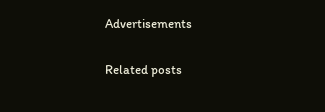Advertisements

Related posts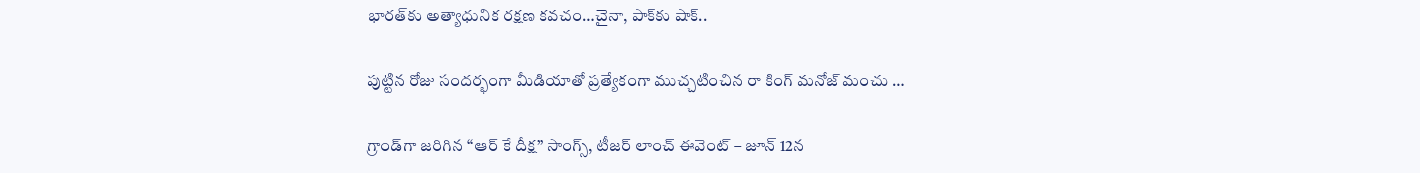భారత్‌కు అత్యాధునిక రక్షణ కవచం…చైనా, పాక్‌కు షాక్..

పుట్టిన రోజు సందర్భంగా మీడియాతో ప్రత్యేకంగా ముచ్చటించిన రా కింగ్ మనోజ్ మంచు …

గ్రాండ్‌గా జరిగిన “ఆర్ కే దీక్ష” సాంగ్స్, టీజర్ లాంచ్ ఈవెంట్ – జూన్ 12న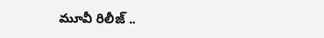మూవీ రిలీజ్ ..